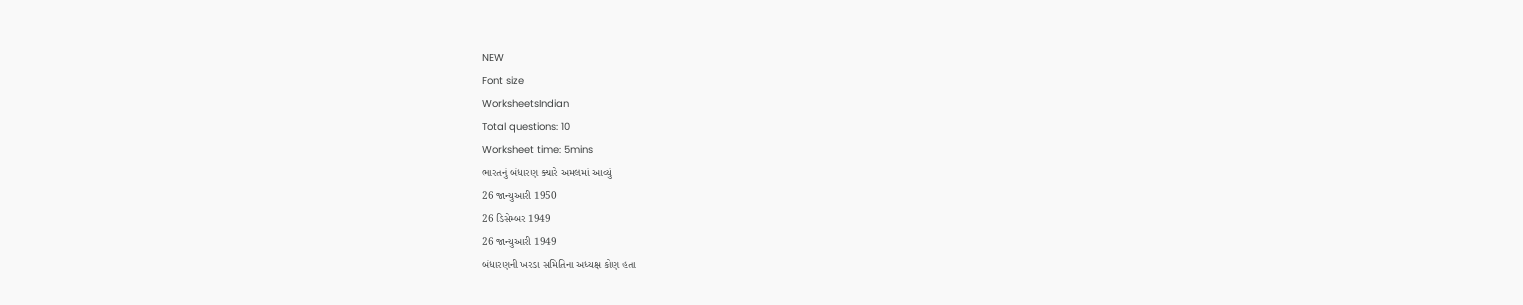NEW
Font size
WorksheetsIndian
Total questions: 10
Worksheet time: 5mins
ભારતનું બંધારણ ક્યારે અમલમાં આવ્યું
26 જાન્યુઆરી 1950
26 ડિસેમ્બર 1949
26 જાન્યુઆરી 1949
બંધારણની ખરડા સમિતિના અધ્યક્ષ કોણ હતા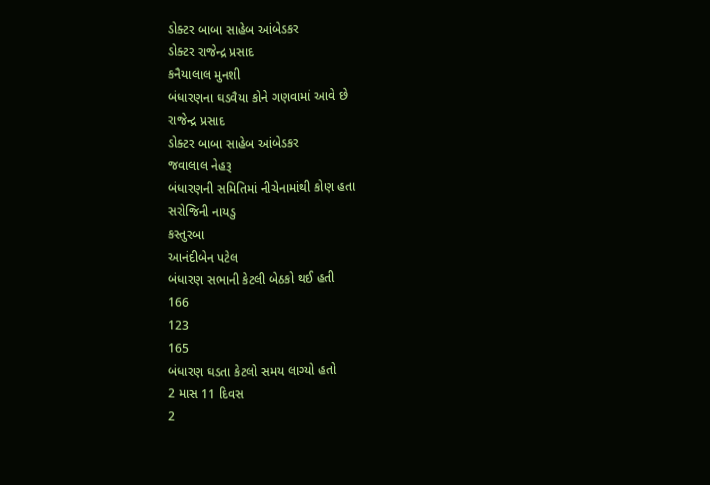ડોક્ટર બાબા સાહેબ આંબેડકર
ડોક્ટર રાજેન્દ્ર પ્રસાદ
કનૈયાલાલ મુનશી
બંધારણના ઘડવૈયા કોને ગણવામાં આવે છે
રાજેન્દ્ર પ્રસાદ
ડોક્ટર બાબા સાહેબ આંબેડકર
જવાલાલ નેહરૂ
બંધારણની સમિતિમાં નીચેનામાંથી કોણ હતા
સરોજિની નાયડુ
કસ્તુરબા
આનંદીબેન પટેલ
બંધારણ સભાની કેટલી બેઠકો થઈ હતી
166
123
165
બંધારણ ઘડતા કેટલો સમય લાગ્યો હતો
2 માસ 11 દિવસ
2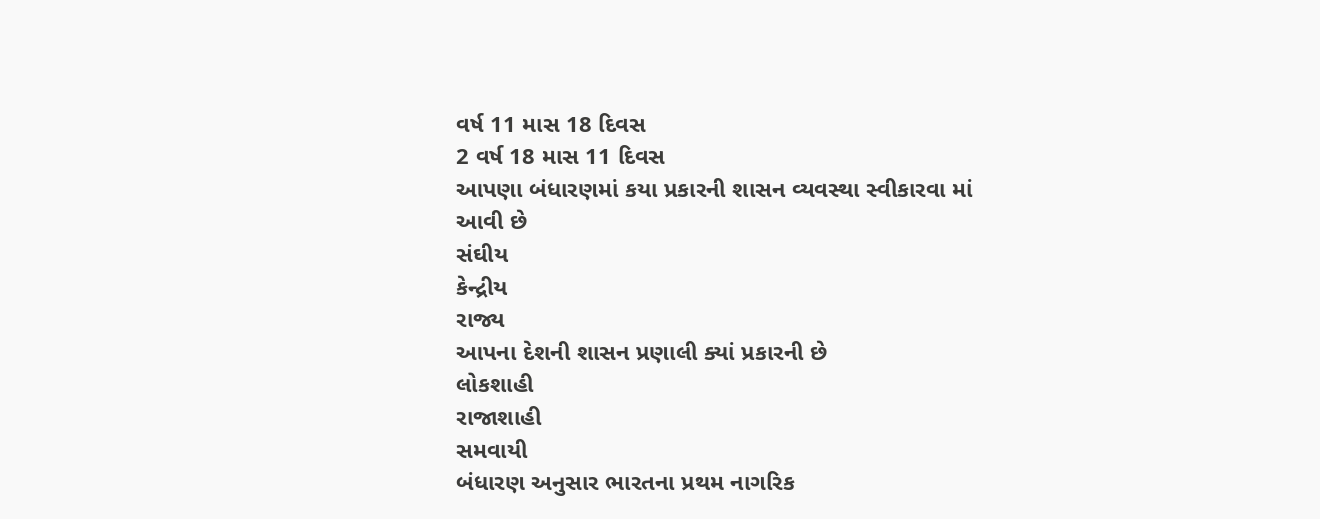વર્ષ 11 માસ 18 દિવસ
2 વર્ષ 18 માસ 11 દિવસ
આપણા બંધારણમાં કયા પ્રકારની શાસન વ્યવસ્થા સ્વીકારવા માં આવી છે
સંઘીય
કેન્દ્રીય
રાજ્ય
આપના દેશની શાસન પ્રણાલી ક્યાં પ્રકારની છે
લોકશાહી
રાજાશાહી
સમવાયી
બંધારણ અનુસાર ભારતના પ્રથમ નાગરિક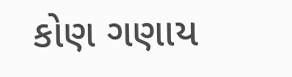કોણ ગણાય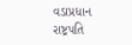વડાપ્રધાન
રાષ્ટ્રપતિ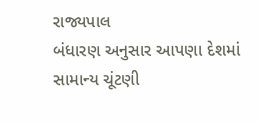રાજ્યપાલ
બંધારણ અનુસાર આપણા દેશમાં સામાન્ય ચૂંટણી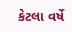કેટલા વર્ષે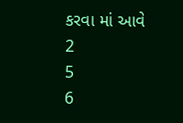કરવા માં આવે
2
5
6